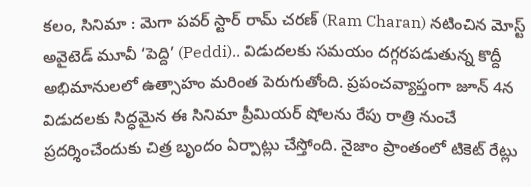కలం, సినిమా : మెగా పవర్ స్టార్ రామ్ చరణ్ (Ram Charan) నటించిన మోస్ట్ అవైటెడ్ మూవీ ‘పెద్ది’ (Peddi).. విడుదలకు సమయం దగ్గరపడుతున్న కొద్దీ అభిమానులలో ఉత్సాహం మరింత పెరుగుతోంది. ప్రపంచవ్యాప్తంగా జూన్ 4న విడుదలకు సిద్ధమైన ఈ సినిమా ప్రీమియర్ షోలను రేపు రాత్రి నుంచే ప్రదర్శించేందుకు చిత్ర బృందం ఏర్పాట్లు చేస్తోంది. నైజాం ప్రాంతంలో టికెట్ రేట్లు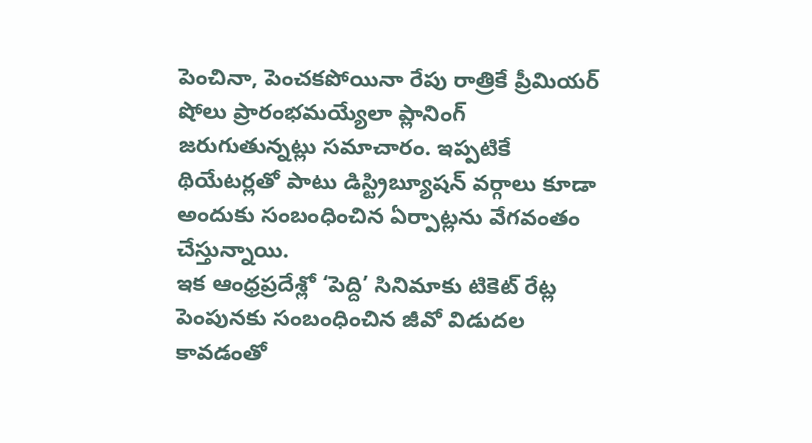పెంచినా, పెంచకపోయినా రేపు రాత్రికే ప్రీమియర్ షోలు ప్రారంభమయ్యేలా ప్లానింగ్ జరుగుతున్నట్లు సమాచారం. ఇప్పటికే థియేటర్లతో పాటు డిస్ట్రిబ్యూషన్ వర్గాలు కూడా అందుకు సంబంధించిన ఏర్పాట్లను వేగవంతం చేస్తున్నాయి.
ఇక ఆంధ్రప్రదేశ్లో ‘పెద్ది’ సినిమాకు టికెట్ రేట్ల పెంపునకు సంబంధించిన జీవో విడుదల కావడంతో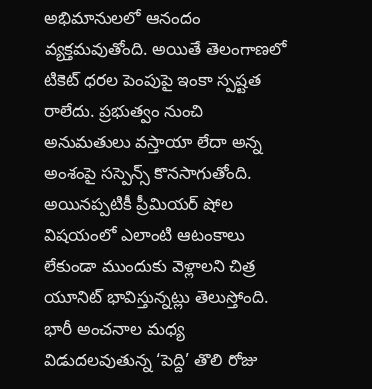అభిమానులలో ఆనందం వ్యక్తమవుతోంది. అయితే తెలంగాణలో టికెట్ ధరల పెంపుపై ఇంకా స్పష్టత రాలేదు. ప్రభుత్వం నుంచి అనుమతులు వస్తాయా లేదా అన్న అంశంపై సస్పెన్స్ కొనసాగుతోంది. అయినప్పటికీ ప్రీమియర్ షోల విషయంలో ఎలాంటి ఆటంకాలు లేకుండా ముందుకు వెళ్లాలని చిత్ర యూనిట్ భావిస్తున్నట్లు తెలుస్తోంది. భారీ అంచనాల మధ్య విడుదలవుతున్న ‘పెద్ది’ తొలి రోజు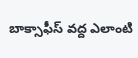బాక్సాఫీస్ వద్ద ఎలాంటి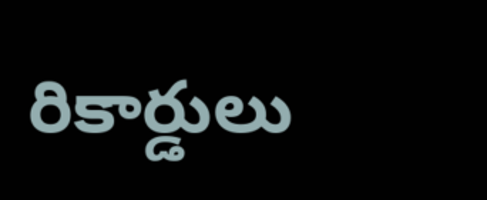రికార్డులు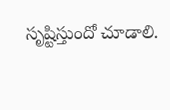సృష్టిస్తుందో చూడాలి.